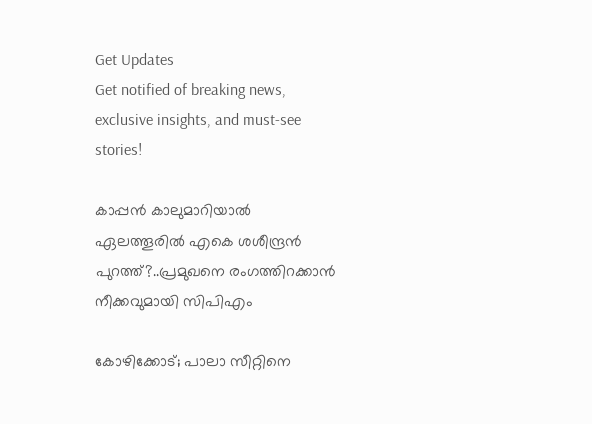Get Updates
Get notified of breaking news, exclusive insights, and must-see stories!

കാപ്പൻ കാലുമാറിയാൽ ഏലത്തൂരിൽ എകെ ശശീന്ദ്രൻ പുറത്ത്?..പ്രമുഖനെ രംഗത്തിറക്കാൻ നീക്കവുമായി സിപിഎം

കോഴിക്കോട്; പാലാ സീറ്റിനെ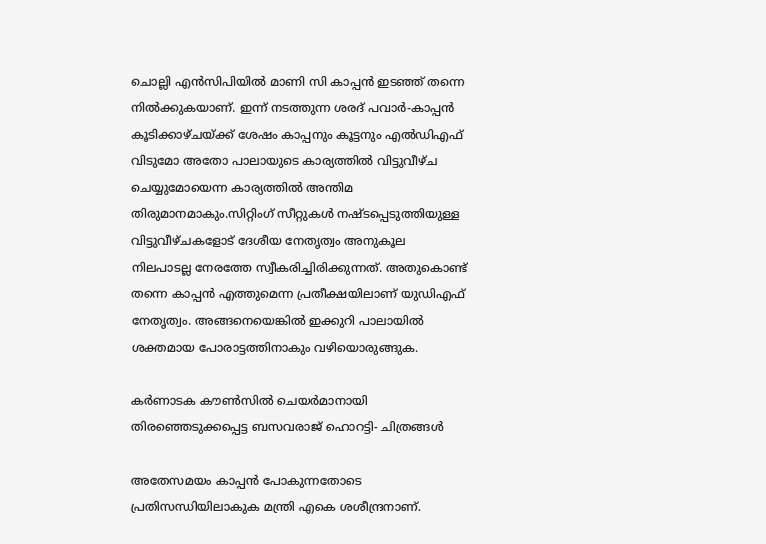ചൊല്ലി എൻസിപിയിൽ മാണി സി കാപ്പൻ ഇടഞ്ഞ് തന്നെ നിൽക്കുകയാണ്. ഇന്ന് നടത്തുന്ന ശരദ് പവാർ-കാപ്പൻ കൂടിക്കാഴ്ചയ്ക്ക് ശേഷം കാപ്പനും കൂട്ടനും എൽഡിഎഫ് വിടുമോ അതോ പാലായുടെ കാര്യത്തിൽ വിട്ടുവീഴ്ച ചെയ്യുമോയെന്ന കാര്യത്തിൽ അന്തിമ തിരുമാനമാകും.സിറ്റിംഗ് സീറ്റുകൾ നഷ്ടപ്പെടുത്തിയുള്ള വിട്ടുവീഴ്ചകളോട് ദേശീയ നേതൃത്വം അനുകൂല നിലപാടല്ല നേരത്തേ സ്വീകരിച്ചിരിക്കുന്നത്. അതുകൊണ്ട് തന്നെ കാപ്പൻ എത്തുമെന്ന പ്രതീക്ഷയിലാണ് യുഡിഎഫ് നേതൃത്വം. അങ്ങനെയെങ്കിൽ ഇക്കുറി പാലായിൽ ശക്തമായ പോരാട്ടത്തിനാകും വഴിയൊരുങ്ങുക.

കര്‍ണാടക കൗണ്‍സില്‍ ചെയര്‍മാനായി തിരഞ്ഞെടുക്കപ്പെട്ട ബസവരാജ് ഹൊറട്ടി- ചിത്രങ്ങള്‍

അതേസമയം കാപ്പൻ പോകുന്നതോടെ പ്രതിസന്ധിയിലാകുക മന്ത്രി എകെ ശശീന്ദ്രനാണ്.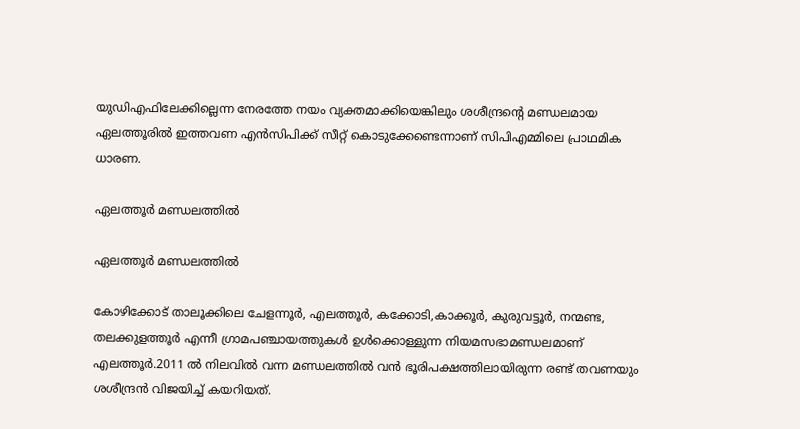യുഡിഎഫിലേക്കില്ലെന്ന നേരത്തേ നയം വ്യക്തമാക്കിയെങ്കിലും ശശീന്ദ്രന്റെ മണ്ഡലമായ ഏലത്തൂരിൽ ഇത്തവണ എൻസിപിക്ക് സീറ്റ് കൊടുക്കേണ്ടെന്നാണ് സിപിഎമ്മിലെ പ്രാഥമിക ധാരണ.

ഏലത്തൂർ മണ്ഡലത്തിൽ

ഏലത്തൂർ മണ്ഡലത്തിൽ

കോഴിക്കോട് താലൂക്കിലെ ചേളന്നൂർ, എലത്തൂർ, കക്കോടി,കാക്കൂർ, കുരുവട്ടൂർ, നന്മണ്ട, തലക്കുളത്തൂർ എന്നീ ഗ്രാമപഞ്ചായത്തുകൾ ഉൾക്കൊള്ളുന്ന നിയമസഭാമണ്ഡലമാണ് എലത്തൂർ.2011 ൽ നിലവിൽ വന്ന മണ്ഡലത്തിൽ വൻ ഭൂരിപക്ഷത്തിലായിരുന്ന രണ്ട് തവണയും ശശീന്ദ്രൻ വിജയിച്ച് കയറിയത്.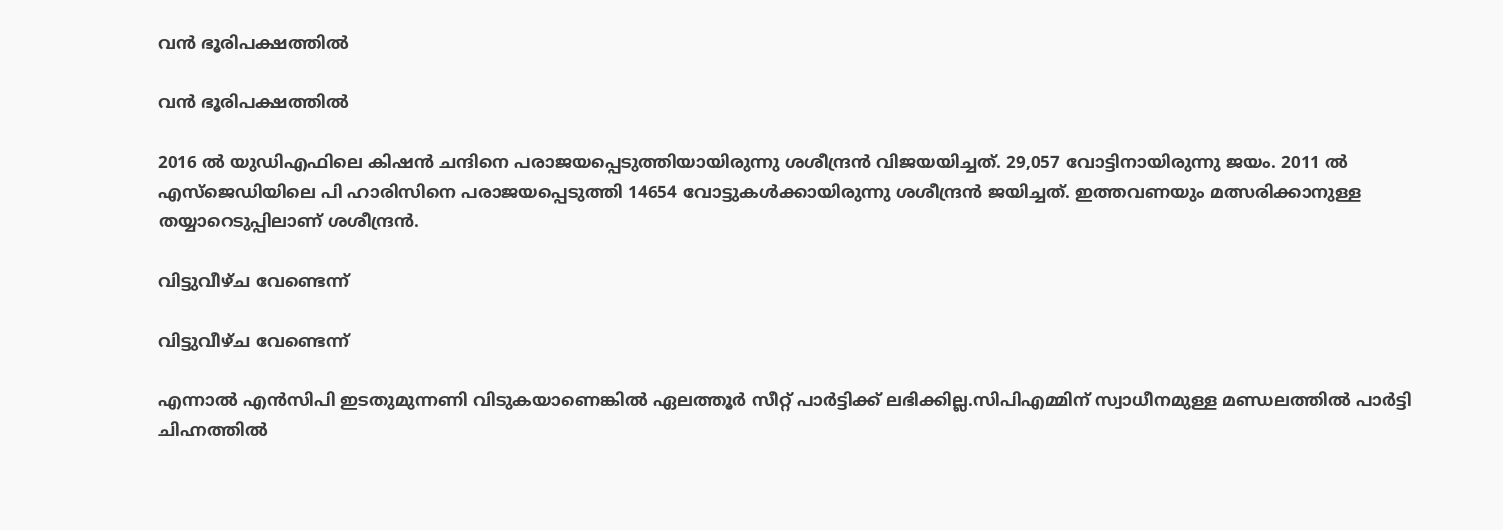വൻ ഭൂരിപക്ഷത്തിൽ

വൻ ഭൂരിപക്ഷത്തിൽ

2016 ൽ യുഡിഎഫിലെ കിഷൻ ചന്ദിനെ പരാജയപ്പെടുത്തിയായിരുന്നു ശശീന്ദ്രൻ വിജയയിച്ചത്. 29,057 വോട്ടിനായിരുന്നു ജയം. 2011 ൽ എസ്ജെഡിയിലെ പി ഹാരിസിനെ പരാജയപ്പെടുത്തി 14654 വോട്ടുകൾക്കായിരുന്നു ശശീന്ദ്രൻ ജയിച്ചത്. ഇത്തവണയും മത്സരിക്കാനുള്ള തയ്യാറെടുപ്പിലാണ് ശശീന്ദ്രൻ.

വിട്ടുവീഴ്ച വേണ്ടെന്ന്

വിട്ടുവീഴ്ച വേണ്ടെന്ന്

എന്നാൽ എൻസിപി ഇടതുമുന്നണി വിടുകയാണെങ്കിൽ ഏലത്തൂർ സീറ്റ് പാർട്ടിക്ക് ലഭിക്കില്ല.സിപിഎമ്മിന് സ്വാധീനമുള്ള മണ്ഡലത്തിൽ പാർട്ടി ചിഹ്നത്തിൽ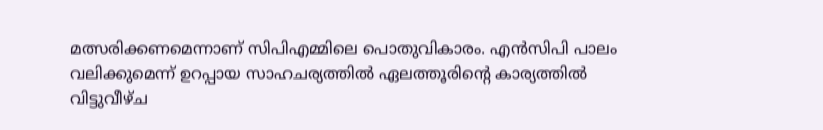മത്സരിക്കണമെന്നാണ് സിപിഎമ്മിലെ പൊതുവികാരം. എൻസിപി പാലം വലിക്കുമെന്ന് ഉറപ്പായ സാഹചര്യത്തിൽ ഏലത്തൂരിന്റെ കാര്യത്തിൽ വിട്ടുവീഴ്ച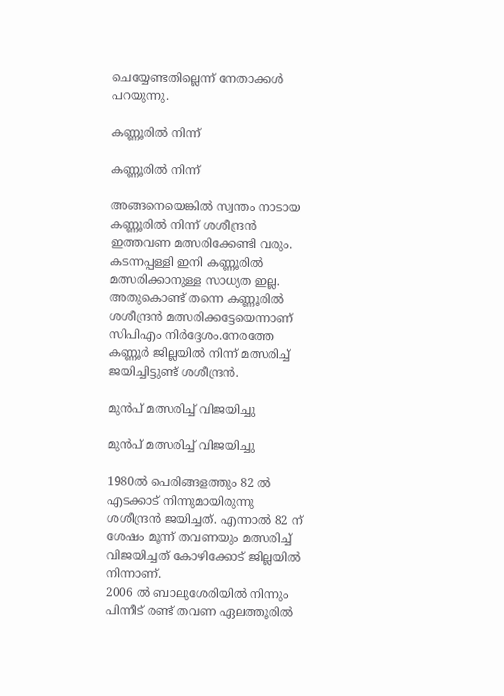ചെയ്യേണ്ടതില്ലെന്ന് നേതാക്കൾ പറയുന്നു.

കണ്ണൂരിൽ നിന്ന്

കണ്ണൂരിൽ നിന്ന്

അങ്ങനെയെങ്കിൽ സ്വന്തം നാടായ കണ്ണൂരിൽ നിന്ന് ശശീന്ദ്രൻ ഇത്തവണ മത്സരിക്കേണ്ടി വരും.
കടന്നപ്പള്ളി ഇനി കണ്ണൂരിൽ മത്സരിക്കാനുള്ള സാധ്യത ഇല്ല. അതുകൊണ്ട് തന്നെ കണ്ണൂരിൽ ശശീന്ദ്രൻ മത്സരിക്കട്ടേയെന്നാണ് സിപിഎം നിർദ്ദേശം.നേരത്തേ കണ്ണൂർ ജില്ലയിൽ നിന്ന് മത്സരിച്ച് ജയിച്ചിട്ടുണ്ട് ശശീന്ദ്രൻ.

മുൻപ് മത്സരിച്ച് വിജയിച്ചു

മുൻപ് മത്സരിച്ച് വിജയിച്ചു

1980ൽ പെരിങ്ങളത്തും 82 ൽ എടക്കാട് നിന്നുമായിരുന്നു ശശീന്ദ്രൻ ജയിച്ചത്. എന്നാൽ 82 ന് ശേഷം മൂന്ന് തവണയും മത്സരിച്ച് വിജയിച്ചത് കോഴിക്കോട് ജില്ലയിൽ നിന്നാണ്.
2006 ൽ ബാലുശേരിയിൽ നിന്നും പിന്നീട് രണ്ട് തവണ ഏലത്തൂരിൽ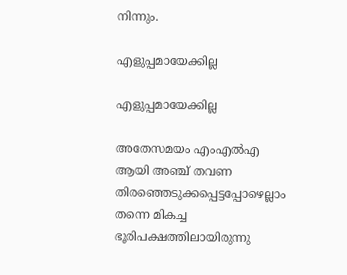നിന്നും.

എളുപ്പമായേക്കില്ല

എളുപ്പമായേക്കില്ല

അതേസമയം എംഎൽഎ ആയി അഞ്ച് തവണ തിരഞ്ഞെടുക്കപ്പെട്ടപ്പോഴെല്ലാം തന്നെ മികച്ച ഭൂരിപക്ഷത്തിലായിരുന്നു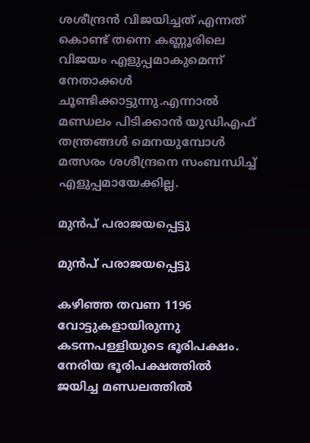ശശീന്ദ്രൻ വിജയിച്ചത് എന്നത് കൊണ്ട് തന്നെ കണ്ണൂരിലെ വിജയം എളുപ്പമാകുമെന്ന് നേതാക്കൾ ചൂണ്ടിക്കാട്ടുന്നു.എന്നാൽ മണ്ഡലം പിടിക്കാൻ യുഡിഎഫ് തന്ത്രങ്ങൾ മെനയുമ്പോൾ മത്സരം ശശീന്ദ്രനെ സംബന്ധിച്ച് എളുപ്പമായേക്കില്ല.

മുൻപ് പരാജയപ്പെട്ടു

മുൻപ് പരാജയപ്പെട്ടു

കഴിഞ്ഞ തവണ 1196 വോട്ടുകളായിരുന്നു കടന്നപള്ളിയുടെ ഭൂരിപക്ഷം. നേരിയ ഭൂരിപക്ഷത്തിൽ ജയിച്ച മണ്ഡലത്തിൽ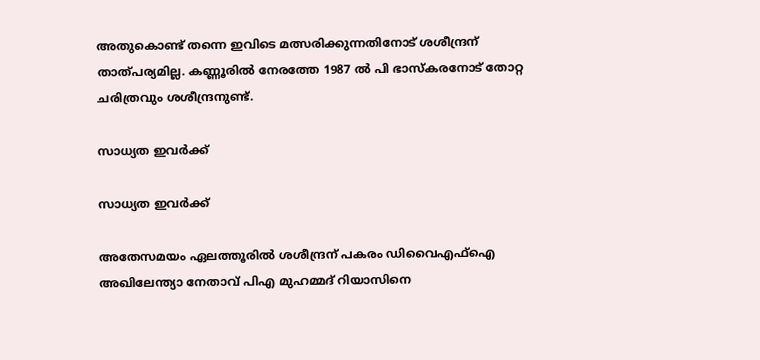അതുകൊണ്ട് തന്നെ ഇവിടെ മത്സരിക്കുന്നതിനോട് ശശീന്ദ്രന് താത്പര്യമില്ല. കണ്ണൂരിൽ നേരത്തേ 1987 ൽ പി ഭാസ്കരനോട് തോറ്റ ചരിത്രവും ശശീന്ദ്രനുണ്ട്.

സാധ്യത ഇവർക്ക്

സാധ്യത ഇവർക്ക്

അതേസമയം ഏലത്തൂരിൽ ശശീന്ദ്രന് പകരം ഡിവൈഎഫ്ഐ അഖിലേന്ത്യാ നേതാവ് പിഎ മുഹമ്മദ് റിയാസിനെ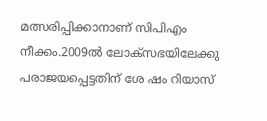മത്സരിപ്പിക്കാനാണ് സിപിഎം നീക്കം.2009ൽ ലോക്സഭയിലേക്കു പരാജയപ്പെട്ടതിന് ശേ ഷം റിയാസ്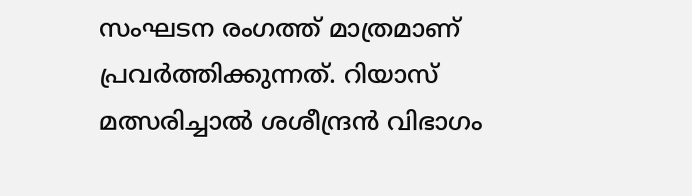സംഘടന രംഗത്ത് മാത്രമാണ് പ്രവർത്തിക്കുന്നത്. റിയാസ് മത്സരിച്ചാൽ ശശീന്ദ്രൻ വിഭാഗം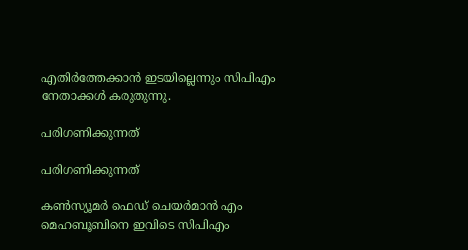എതിർത്തേക്കാൻ ഇടയില്ലെന്നും സിപിഎം നേതാക്കൾ കരുതുന്നു.

പരിഗണിക്കുന്നത്

പരിഗണിക്കുന്നത്

കൺസ്യൂമർ ഫെഡ് ചെയർമാൻ എം മെഹബൂബിനെ ഇവിടെ സിപിഎം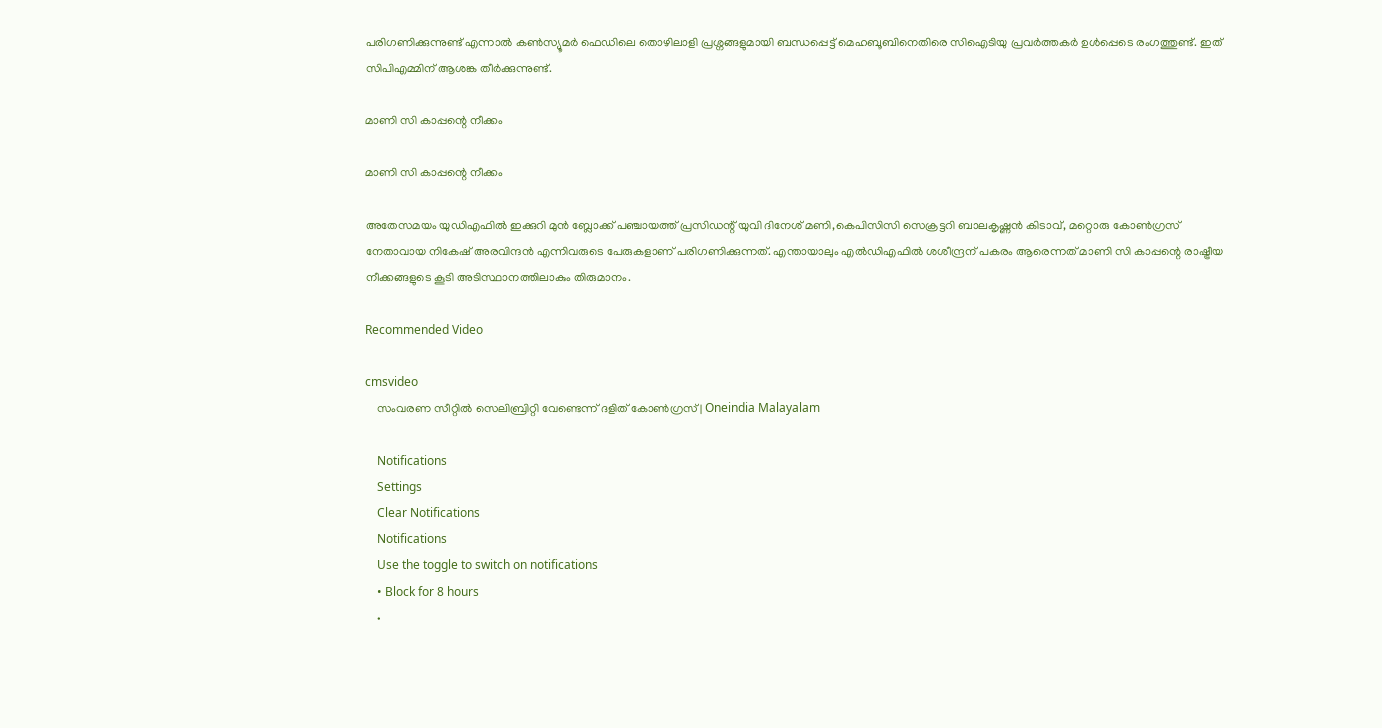പരിഗണിക്കുന്നുണ്ട് എന്നാൽ കൺസ്യൂമർ ഫെഡിലെ തൊഴിലാളി പ്രശ്നങ്ങളുമായി ബന്ധപ്പെട്ട് മെഹബൂബിനെതിരെ സിഐടിയു പ്രവർത്തകർ ഉൾപ്പെടെ രംഗത്തുണ്ട്. ഇത് സിപിഎമ്മിന് ആശങ്ക തീർക്കുന്നുണ്ട്.

മാണി സി കാപ്പന്റെ നീക്കം

മാണി സി കാപ്പന്റെ നീക്കം

അതേസമയം യുഡിഎഫിൽ ഇക്കുറി മുന്‍ ബ്ലോക്ക് പഞ്ചായത്ത് പ്രസിഡന്റ് യുവി ദിനേശ് മണി,കെപിസിസി സെക്രട്ടറി ബാലകൃഷ്ണന്‍ കിടാവ്, മറ്റൊരു കോണ്‍ഗ്രസ് നേതാവായ നികേഷ് അരവിന്ദന്‍ എന്നിവരുടെ പേരുകളാണ് പരിഗണിക്കുന്നത്. എന്തായാലും എൽഡിഎഫിൽ ശശീന്ദ്രന് പകരം ആരെന്നത് മാണി സി കാപ്പന്റെ രാഷ്ട്രീയ നീക്കങ്ങളുടെ കൂടി അടിസ്ഥാനത്തിലാകും തിരുമാനം.

Recommended Video

cmsvideo
    സംവരണ സീറ്റില്‍ സെലിബ്രിറ്റി വേണ്ടെന്ന് ദളിത് കോണ്‍ഗ്രസ് | Oneindia Malayalam

    Notifications
    Settings
    Clear Notifications
    Notifications
    Use the toggle to switch on notifications
    • Block for 8 hours
    •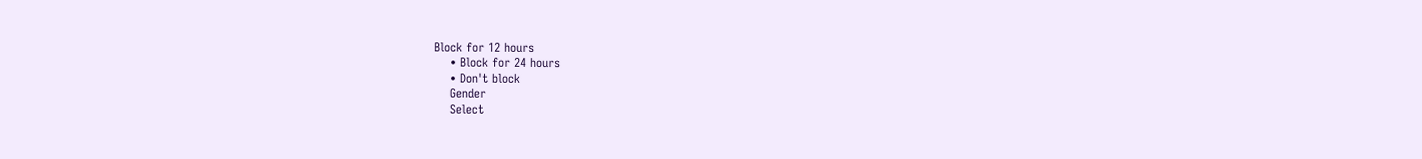Block for 12 hours
    • Block for 24 hours
    • Don't block
    Gender
    Select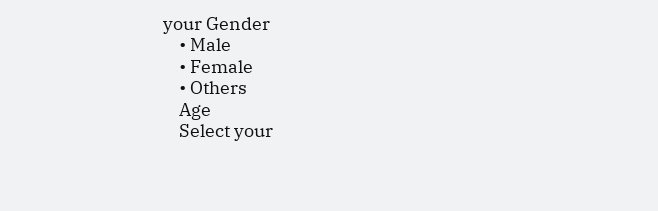your Gender
    • Male
    • Female
    • Others
    Age
    Select your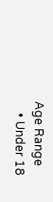Age Range
    • Under 18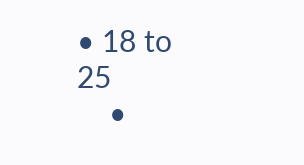• 18 to 25
    •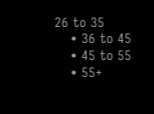26 to 35
    • 36 to 45
    • 45 to 55
    • 55+